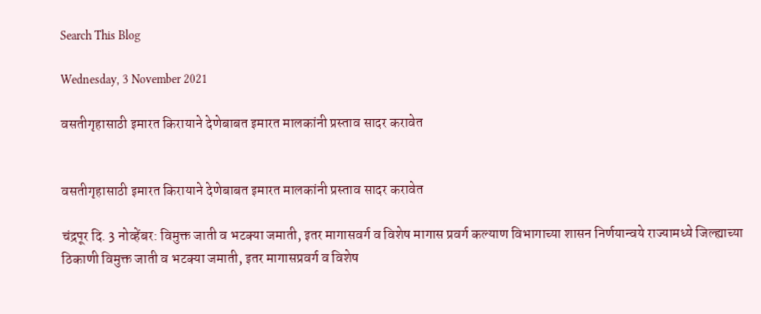Search This Blog

Wednesday, 3 November 2021

वसतीगृहासाठी इमारत किरायाने देणेबाबत इमारत मालकांनी प्रस्ताव सादर करावेत


वसतीगृहासाठी इमारत किरायाने देणेबाबत इमारत मालकांनी प्रस्ताव सादर करावेत

चंद्रपूर दि. 3 नोव्हेंबर: विमुक्त जाती व भटक्या जमाती, इतर मागासवर्ग व विशेष मागास प्रवर्ग कल्याण विभागाच्या शासन निर्णयान्वये राज्यामध्ये जिल्ह्याच्या ठिकाणी विमुक्त जाती व भटक्या जमाती, इतर मागासप्रवर्ग व विशेष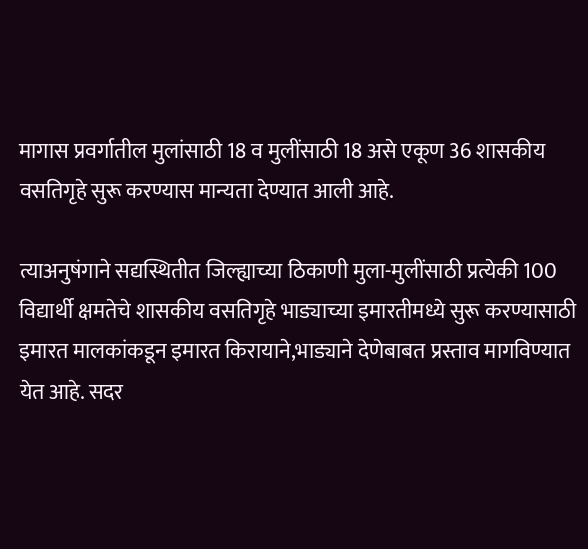मागास प्रवर्गातील मुलांसाठी 18 व मुलींसाठी 18 असे एकूण 36 शासकीय वसतिगृहे सुरू करण्यास मान्यता देण्यात आली आहे.

त्याअनुषंगाने सद्यस्थितीत जिल्ह्याच्या ठिकाणी मुला-मुलींसाठी प्रत्येकी 100 विद्यार्थी क्षमतेचे शासकीय वसतिगृहे भाड्याच्या इमारतीमध्ये सुरू करण्यासाठी इमारत मालकांकडून इमारत किरायाने,भाड्याने देणेबाबत प्रस्ताव मागविण्यात येत आहे. सदर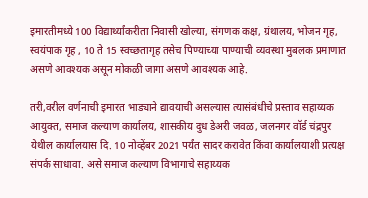इमारतीमध्ये 100 विद्यार्थ्यांकरीता निवासी खोल्या, संगणक कक्ष, ग्रंथालय, भोजन गृह, स्वयंपाक गृह , 10 ते 15 स्वच्छतागृह तसेच पिण्याच्या पाण्याची व्यवस्था मुबलक प्रमाणात असणे आवश्यक असून मोकळी जागा असणे आवश्यक आहे.

तरी,वरील वर्णनाची इमारत भाड्याने द्यावयाची असल्यास त्यासंबंधीचे प्रस्ताव सहाय्यक आयुक्त, समाज कल्याण कार्यालय, शासकीय दुध डेअरी जवळ, जलनगर वॉर्ड चंद्रपुर येथील कार्यालयास दि. 10 नोव्हेंबर 2021 पर्यंत सादर करावेत किंवा कार्यालयाशी प्रत्यक्ष संपर्क साधावा. असे समाज कल्याण विभागाचे सहाय्यक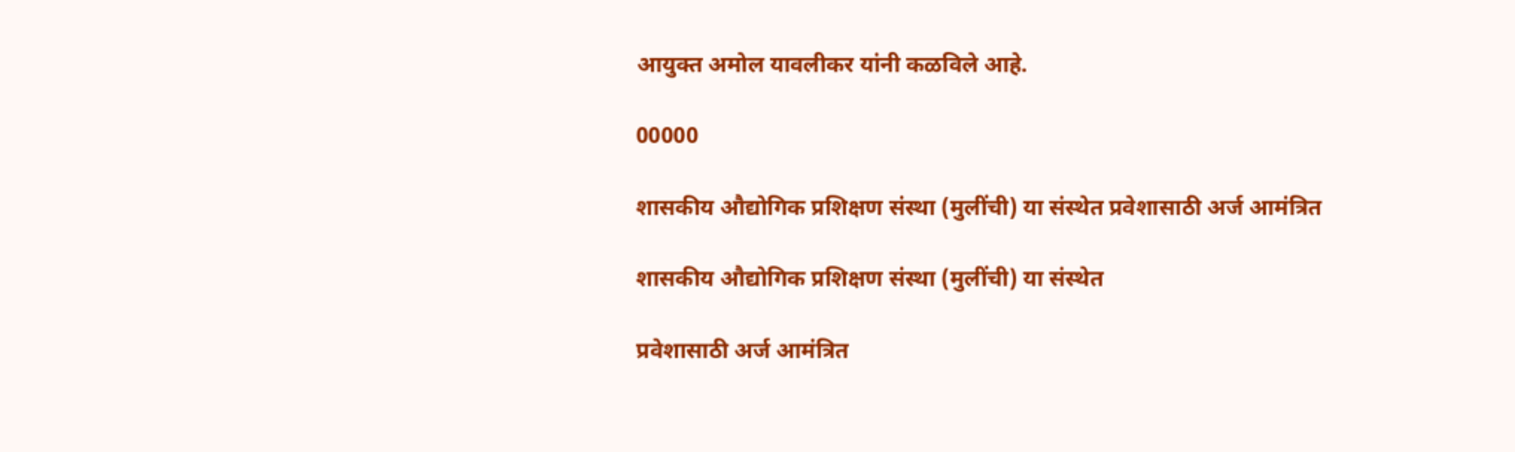आयुक्त अमोल यावलीकर यांनी कळविले आहे.

00000

शासकीय औद्योगिक प्रशिक्षण संस्था (मुलींची) या संस्थेत प्रवेशासाठी अर्ज आमंत्रित

शासकीय औद्योगिक प्रशिक्षण संस्था (मुलींची) या संस्थेत

प्रवेशासाठी अर्ज आमंत्रित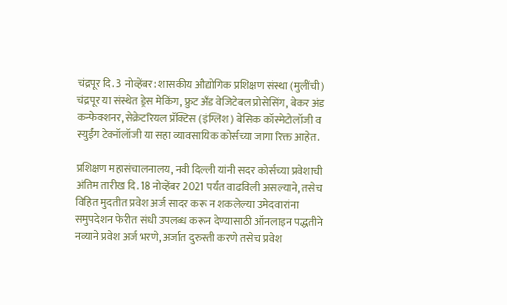चंद्रपूर दि. 3 नोव्हेंबर: शासकीय औद्योगिक प्रशिक्षण संस्था (मुलींची) चंद्रपूर या संस्थेत ड्रेस मेकिंग, फ्रुट अँड वेजिटेबल प्रोसेसिंग, बेकर अंड कन्फेक्शनर, सेक्रेटरियल प्रॅक्टिस (इंग्लिश) बेसिक कॉस्मेटोलॉजी व स्युईंग टेक्नॉलॉजी या सहा व्यावसायिक कोर्सच्या जागा रिक्त आहेत.

प्रशिक्षण महासंचालनालय, नवी दिल्ली यांनी सदर कोर्सच्या प्रवेशाची अंतिम तारीख दि. 18 नोव्हेंबर 2021 पर्यंत वाढविली असल्याने, तसेच विहित मुदतीत प्रवेश अर्ज सादर करू न शकलेल्या उमेदवारांना समुपदेशन फेरीत संधी उपलब्ध करून देण्यासाठी ऑनलाइन पद्धतीने नव्याने प्रवेश अर्ज भरणे, अर्जात दुरुस्ती करणे तसेच प्रवेश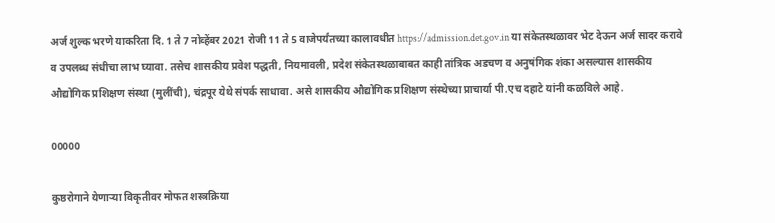अर्ज शुल्क भरणे याकरिता दि. 1 ते 7 नोव्हेंबर 2021 रोजी 11 ते 5 वाजेपर्यंतच्या कालावधीत https://admission.det.gov.in या संकेतस्थळावर भेट देऊन अर्ज सादर करावे व उपलब्ध संधीचा लाभ घ्यावा. तसेच शासकीय प्रवेश पद्धती, नियमावली, प्रदेश संकेतस्थळाबाबत काही तांत्रिक अडचण व अनुषंगिक शंका असल्यास शासकीय औद्योगिक प्रशिक्षण संस्था (मुलींची), चंद्रपूर येथे संपर्क साधावा. असे शासकीय औद्योगिक प्रशिक्षण संस्थेच्या प्राचार्या पी.एच दहाटे यांनी कळविले आहे.

00000

कुष्ठरोगाने येणाऱ्या विकृतीवर मोफत शस्त्रक्रिया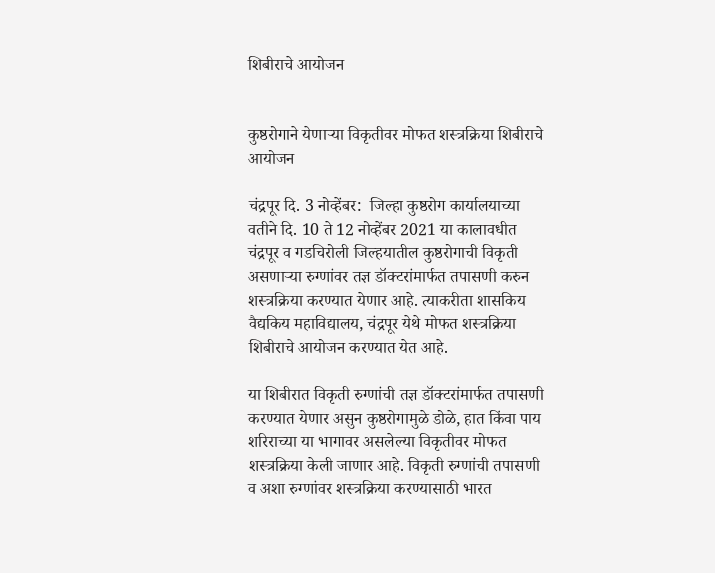शिबीराचे आयोजन


कुष्ठरोगाने येणाऱ्या विकृतीवर मोफत शस्त्रक्रिया शिबीराचे आयोजन

चंद्रपूर दि. 3 नोव्हेंबर:  जिल्हा कुष्ठरोग कार्यालयाच्या वतीने दि. 10 ते 12 नोव्हेंबर 2021 या कालावधीत चंद्रपूर व गडचिरोली जिल्हयातील कुष्ठरोगाची विकृती असणाऱ्या रुग्णांवर तज्ञ डॉक्टरांमार्फत तपासणी करुन शस्त्रक्रिया करण्यात येणार आहे. त्याकरीता शासकिय वैद्यकिय महाविद्यालय, चंद्रपूर येथे मोफत शस्त्रक्रिया शिबीराचे आयोजन करण्यात येत आहे.

या शिबीरात विकृती रुग्णांची तज्ञ डॉक्टरांमार्फत तपासणी करण्यात येणार असुन कुष्ठरोगामुळे डोळे, हात किंवा पाय शरिराच्या या भागावर असलेल्या विकृतीवर मोफत शस्त्रक्रिया केली जाणार आहे. विकृती रुग्णांची तपासणी व अशा रुग्णांवर शस्त्रक्रिया करण्यासाठी भारत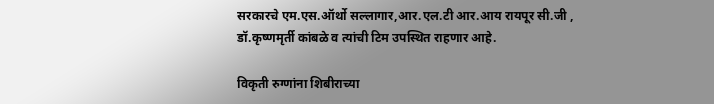सरकारचे एम.एस.ऑर्थो सल्लागार,आर.एल.टी आर.आय रायपूर सी.जी , डॉ.कृष्णमृर्ती कांबळे व त्यांची टिम उपस्थित राहणार आहे.

विकृती रुग्णांना शिबीराच्या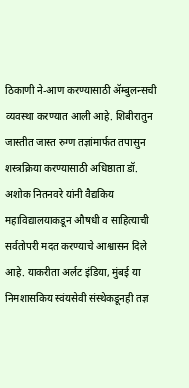ठिकाणी ने-आण करण्यासाठी ॲम्बुलन्सची व्यवस्था करण्यात आली आहे. शिबीरातुन जास्तीत जास्त रुग्ण तज्ञांमार्फत तपासुन शस्त्रक्रिया करण्यासाठी अधिष्ठाता डॉ. अशोक नितनवरे यांनी वैद्यकिय महाविद्यालयाकडून औषधी व साहित्याची सर्वतोपरी मदत करण्याचे आश्वासन दिले आहे. याकरीता अर्लट इंडिया, मुंबई या निमशासकिय स्वंयसेवी संस्थेकडूनही तज्ञ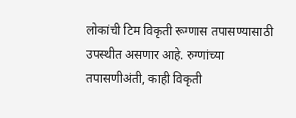लोकांची टिम विकृती रूग्णास तपासण्यासाठी उपस्थीत असणार आहे. रुग्णांच्या तपासणीअंती, काही विकृती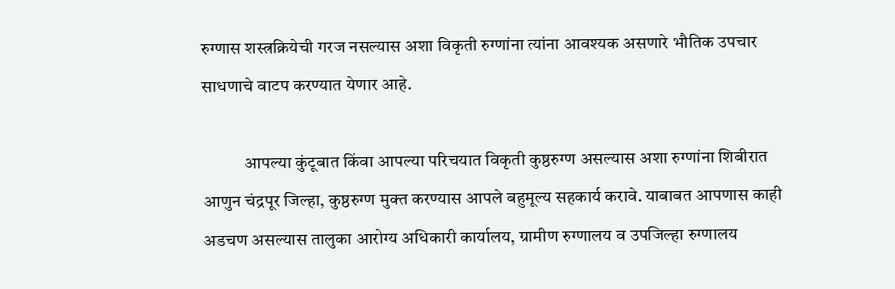रुग्णास शस्त्रक्रियेची गरज नसल्यास अशा विकृती रुग्णांना त्यांना आवश्यक असणारे भौतिक उपचार साधणाचे वाटप करण्यात येणार आहे.

            आपल्या कुंटूबात किंवा आपल्या परिचयात विकृती कुष्ठरुग्ण असल्यास अशा रुग्णांना शिबीरात आणुन चंद्रपूर जिल्हा, कुष्ठरुग्ण मुक्त करण्यास आपले बहुमूल्य सहकार्य करावे. याबाबत आपणास काही अडचण असल्यास तालुका आरोग्य अधिकारी कार्यालय, ग्रामीण रुग्णालय व उपजिल्हा रुग्णालय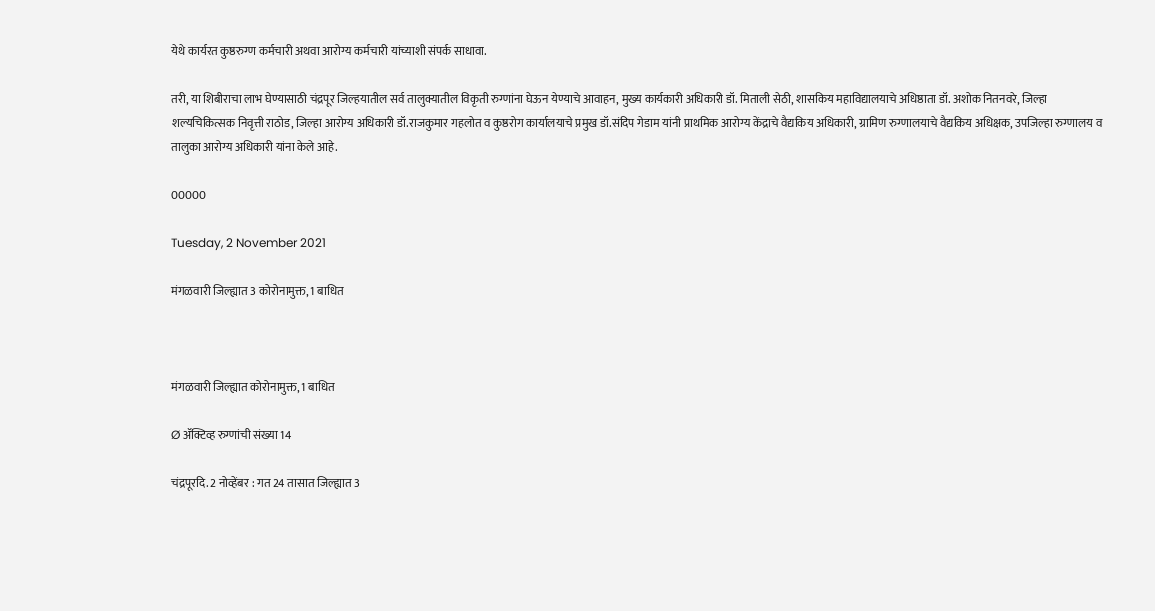येथे कार्यरत कुष्ठरुग्ण कर्मचारी अथवा आरोग्य कर्मचारी यांच्याशी संपर्क साधावा.

तरी, या शिबीराचा लाभ घेण्यासाठी चंद्रपूर जिल्हयातील सर्व तालुक्यातील विकृती रुग्णांना घेऊन येण्याचे आवाहन, मुख्य कार्यकारी अधिकारी डॉ. मिताली सेठी, शासकिय महाविद्यालयाचे अधिष्ठाता डॉ. अशोक नितनवरे, जिल्हा शल्यचिकित्सक निवृत्ती राठोड, जिल्हा आरोग्य अधिकारी डॉ.राजकुमार गहलोत व कुष्ठरोग कार्यालयाचे प्रमुख डॉ.संदिप गेडाम यांनी प्राथमिक आरोग्य केंद्राचे वैद्यकिय अधिकारी, ग्रामिण रुग्णालयाचे वैद्यकिय अधिक्षक, उपजिल्हा रुग्णालय व तालुका आरोग्य अधिकारी यांना केले आहे.

00000

Tuesday, 2 November 2021

मंगळवारी जिल्ह्यात 3 कोरोनामुक्त, 1 बाधित



मंगळवारी जिल्ह्यात कोरोनामुक्त, 1 बाधित

Ø ॲक्टिव्ह रुग्णांची संख्या 14

चंद्रपूरदि. 2 नोव्हेंबर : गत 24 तासात जिल्ह्यात 3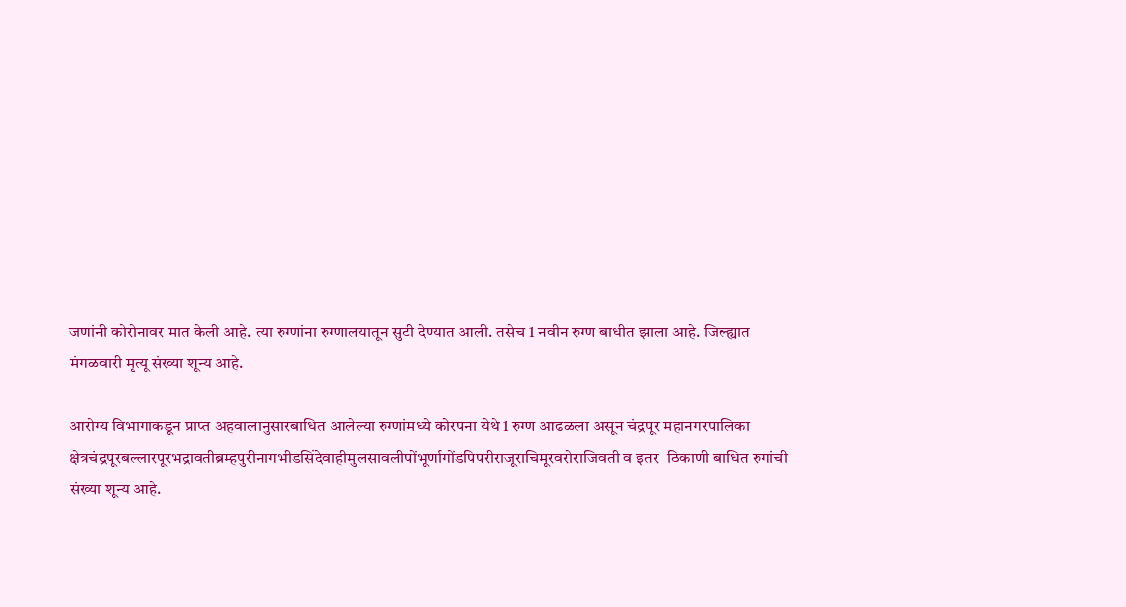जणांनी कोरोनावर मात केली आहे. त्या रुग्णांना रुग्णालयातून सुटी देण्यात आली. तसेच 1 नवीन रुग्ण बाधीत झाला आहे. जिल्ह्यात मंगळवारी मृत्यू संख्या शून्य आहे.

आरोग्य विभागाकडून प्राप्त अहवालानुसारबाधित आलेल्या रुग्णांमध्ये कोरपना येथे 1 रुग्ण आढळला असून चंद्रपूर महानगरपालिका क्षेत्रचंद्रपूरबल्लारपूरभद्रावतीब्रम्हपुरीनागभीडसिंदेवाहीमुलसावलीपोंभूर्णागोंडपिपरीराजूराचिमूरवरोराजिवती व इतर  ठिकाणी बाधित रुगांची संख्या शून्य आहे.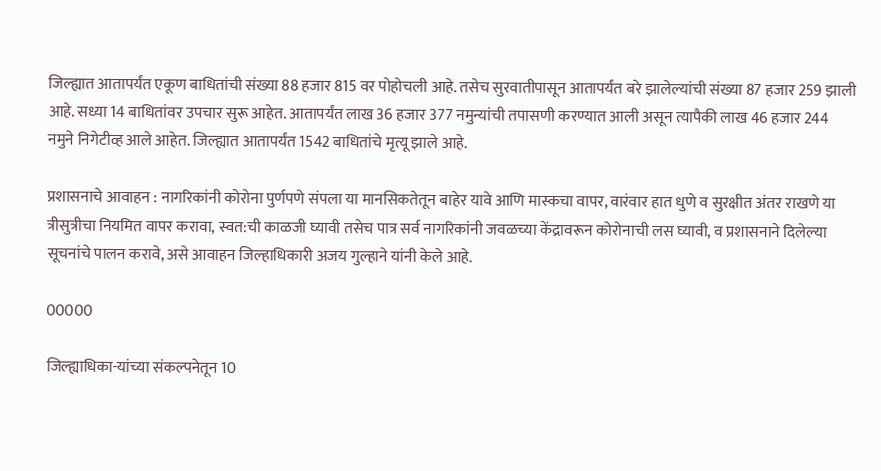जिल्ह्यात आतापर्यंत एकूण बाधितांची संख्या 88 हजार 815 वर पोहोचली आहे. तसेच सुरवातीपासून आतापर्यंत बरे झालेल्यांची संख्या 87 हजार 259 झाली आहे. सध्या 14 बाधितांवर उपचार सुरू आहेत. आतापर्यंत लाख 36 हजार 377 नमुन्यांची तपासणी करण्यात आली असून त्यापैकी लाख 46 हजार 244 नमुने निगेटीव्ह आले आहेत. जिल्ह्यात आतापर्यंत 1542 बाधितांचे मृत्यू झाले आहे.

प्रशासनाचे आवाहन : नागरिकांनी कोरोना पुर्णपणे संपला या मानसिकतेतून बाहेर यावे आणि मास्कचा वापर, वारंवार हात धुणे व सुरक्षीत अंतर राखणे या त्रीसुत्रीचा नियमित वापर करावा, स्वत:ची काळजी घ्यावी तसेच पात्र सर्व नागरिकांनी जवळच्या केंद्रावरून कोरोनाची लस घ्यावी, व प्रशासनाने दिलेल्या सूचनांचे पालन करावे, असे आवाहन जिल्हाधिकारी अजय गुल्हाने यांनी केले आहे.

00000

जिल्ह्याधिका-यांच्या संकल्पनेतून 10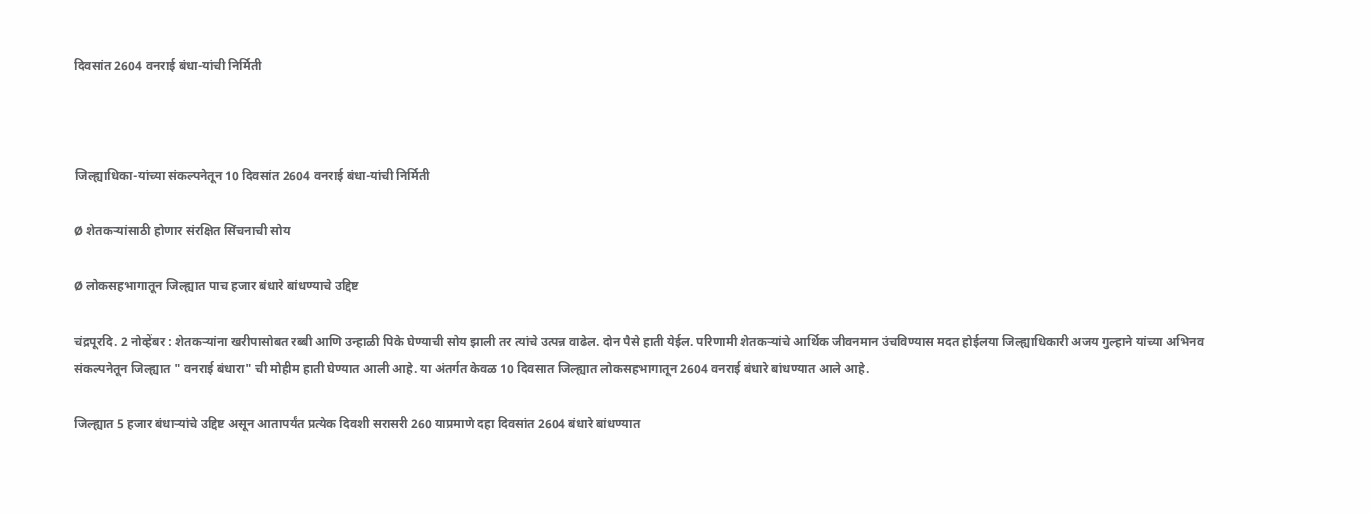दिवसांत 2604 वनराई बंधा-यांची निर्मिती



जिल्ह्याधिका-यांच्या संकल्पनेतून 10 दिवसांत 2604 वनराई बंधा-यांची निर्मिती

Ø शेतकऱ्यांसाठी होणार संरक्षित सिंचनाची सोय

Ø लोकसहभागातून जिल्ह्यात पाच हजार बंधारे बांधण्याचे उद्दिष्ट

चंद्रपूरदि. 2 नोव्हेंबर : शेतकऱ्यांना खरीपासोबत रब्बी आणि उन्हाळी पिके घेण्याची सोय झाली तर त्यांचे उत्पन्न वाढेल. दोन पैसे हाती येईल. परिणामी शेतकऱ्यांचे आर्थिक जीवनमान उंचविण्यास मदत होईलया जिल्ह्याधिकारी अजय गुल्हाने यांच्या अभिनव संकल्पनेतून जिल्ह्यात " वनराई बंधारा" ची मोहीम हाती घेण्यात आली आहे. या अंतर्गत केवळ 10 दिवसात जिल्ह्यात लोकसहभागातून 2604 वनराई बंधारे बांधण्यात आले आहे.

जिल्ह्यात 5 हजार बंधाऱ्यांचे उद्दिष्ट असून आतापर्यंत प्रत्येक दिवशी सरासरी 260 याप्रमाणे दहा दिवसांत 2604 बंधारे बांधण्यात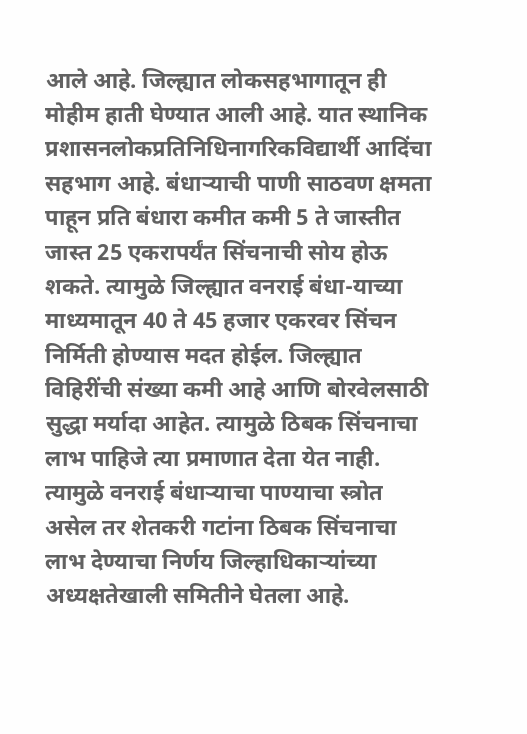आले आहे. जिल्ह्यात लोकसहभागातून ही मोहीम हाती घेण्यात आली आहे. यात स्थानिक प्रशासनलोकप्रतिनिधिनागरिकविद्यार्थी आदिंचा सहभाग आहे. बंधाऱ्याची पाणी साठवण क्षमता पाहून प्रति बंधारा कमीत कमी 5 ते जास्तीत जास्त 25 एकरापर्यंत सिंचनाची सोय होऊ शकते. त्यामुळे जिल्ह्यात वनराई बंधा-याच्या माध्यमातून 40 ते 45 हजार एकरवर सिंचन निर्मिती होण्यास मदत होईल. जिल्ह्यात विहिरींची संख्या कमी आहे आणि बोरवेलसाठी सुद्धा मर्यादा आहेत. त्यामुळे ठिबक सिंचनाचा लाभ पाहिजे त्या प्रमाणात देता येत नाही. त्यामुळे वनराई बंधाऱ्याचा पाण्याचा स्त्रोत असेल तर शेतकरी गटांना ठिबक सिंचनाचा लाभ देण्याचा निर्णय जिल्हाधिकाऱ्यांच्या अध्यक्षतेखाली समितीने घेतला आहे.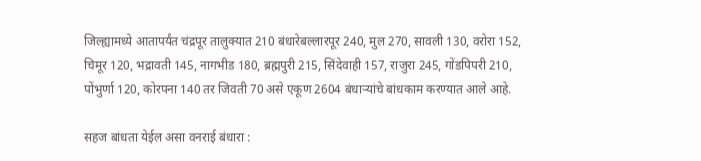जिल्ह्यामध्ये आतापर्यंत चंद्रपूर तालुक्यात 210 बंधारेबल्लारपूर 240, मुल 270, सावली 130, वरोरा 152, चिमूर 120, भद्रावती 145, नागभीड 180, ब्रह्मपुरी 215, सिंदेवाही 157, राजुरा 245, गोंडपिपरी 210, पोंभुर्णा 120, कोरपना 140 तर जिवती 70 असे एकूण 2604 बंधाऱ्यांचे बांधकाम करण्यात आले आहे.

सहज बांधता येईल असा वनराई बंधारा :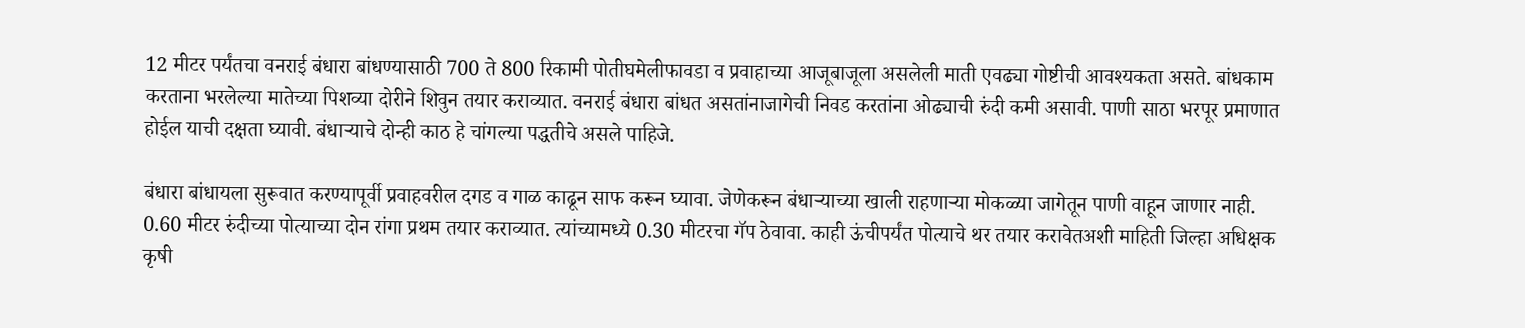12 मीटर पर्यंतचा वनराई बंधारा बांधण्यासाठी 700 ते 800 रिकामी पोतीघमेलीफावडा व प्रवाहाच्या आजूबाजूला असलेली माती एवढ्या गोष्टीची आवश्यकता असते. बांधकाम करताना भरलेल्या मातेच्या पिशव्या दोरीने शिवुन तयार कराव्यात. वनराई बंधारा बांधत असतांनाजागेची निवड करतांना ओढ्याची रुंदी कमी असावी. पाणी साठा भरपूर प्रमाणात होईल याची दक्षता घ्यावी. बंधाऱ्याचे दोन्ही काठ हे चांगल्या पद्धतीचे असले पाहिजे.

बंधारा बांधायला सुरूवात करण्यापूर्वी प्रवाहवरील दगड व गाळ काढून साफ करून घ्यावा. जेणेकरून बंधाऱ्याच्या खाली राहणाऱ्या मोकळ्या जागेतून पाणी वाहून जाणार नाही. 0.60 मीटर रुंदीच्या पोत्याच्या दोन रांगा प्रथम तयार कराव्यात. त्यांच्यामध्ये 0.30 मीटरचा गॅप ठेवावा. काही ऊंचीपर्यंत पोत्याचे थर तयार करावेतअशी माहिती जिल्हा अधिक्षक कृषी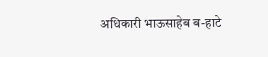अधिकारी भाऊसाहेब ब-हाटे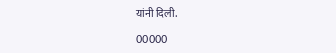यांनी दिली.

00000